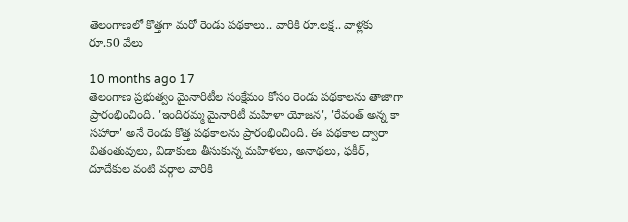తెలంగాణలో కొత్తగా మరో రెండు పథకాలు.. వారికి రూ.లక్ష.. వాళ్లకు రూ.50 వేలు

10 months ago 17
తెలంగాణ ప్రభుత్వం మైనారిటీల సంక్షేమం కోసం రెండు పథకాలను తాజాగా ప్రారంభించింది. 'ఇందిరమ్మ మైనారిటీ మహిళా యోజన', 'రేవంత్ అన్న కా సహారా' అనే రెండు కొత్త పథకాలను ప్రారంభించింది. ఈ పథకాల ద్వారా వితంతువులు, విడాకులు తీసుకున్న మహిళలు, అనాథలు, ఫకీర్, దూదేకుల వంటి వర్గాల వారికి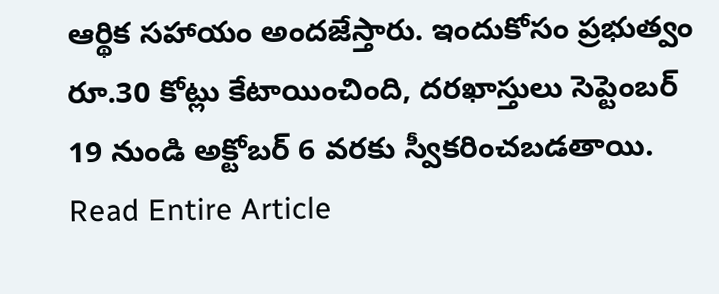ఆర్థిక సహాయం అందజేస్తారు. ఇందుకోసం ప్రభుత్వం రూ.30 కోట్లు కేటాయించింది, దరఖాస్తులు సెప్టెంబర్ 19 నుండి అక్టోబర్ 6 వరకు స్వీకరించబడతాయి.
Read Entire Article